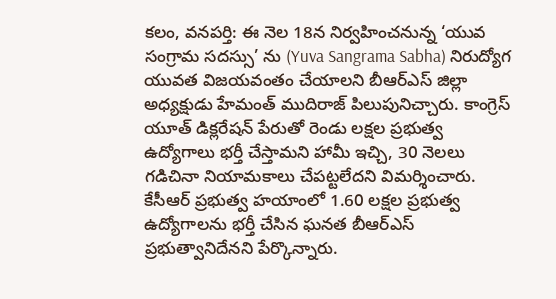కలం, వనపర్తి: ఈ నెల 18న నిర్వహించనున్న ‘యువ సంగ్రామ సదస్సు’ ను (Yuva Sangrama Sabha) నిరుద్యోగ యువత విజయవంతం చేయాలని బీఆర్ఎస్ జిల్లా అధ్యక్షుడు హేమంత్ ముదిరాజ్ పిలుపునిచ్చారు. కాంగ్రెస్ యూత్ డిక్లరేషన్ పేరుతో రెండు లక్షల ప్రభుత్వ ఉద్యోగాలు భర్తీ చేస్తామని హామీ ఇచ్చి, 30 నెలలు గడిచినా నియామకాలు చేపట్టలేదని విమర్శించారు. కేసీఆర్ ప్రభుత్వ హయాంలో 1.60 లక్షల ప్రభుత్వ ఉద్యోగాలను భర్తీ చేసిన ఘనత బీఆర్ఎస్ ప్రభుత్వానిదేనని పేర్కొన్నారు.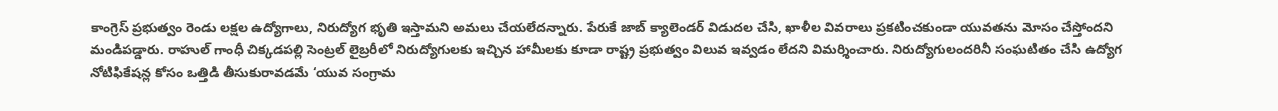కాంగ్రెస్ ప్రభుత్వం రెండు లక్షల ఉద్యోగాలు, నిరుద్యోగ భృతి ఇస్తామని అమలు చేయలేదన్నారు. పేరుకే జాబ్ క్యాలెండర్ విడుదల చేసి, ఖాళీల వివరాలు ప్రకటించకుండా యువతను మోసం చేస్తోందని మండిపడ్డారు. రాహుల్ గాంధీ చిక్కడపల్లి సెంట్రల్ లైబ్రరీలో నిరుద్యోగులకు ఇచ్చిన హామీలకు కూడా రాష్ట్ర ప్రభుత్వం విలువ ఇవ్వడం లేదని విమర్శించారు. నిరుద్యోగులందరినీ సంఘటితం చేసి ఉద్యోగ నోటిఫికేషన్ల కోసం ఒత్తిడి తీసుకురావడమే ‘యువ సంగ్రామ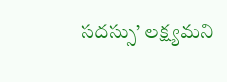సదస్సు’ లక్ష్యమని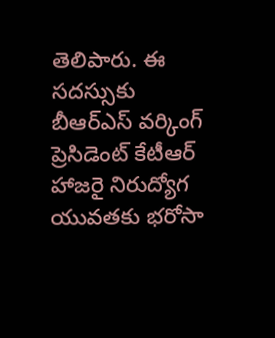తెలిపారు. ఈ సదస్సుకు బీఆర్ఎస్ వర్కింగ్ ప్రెసిడెంట్ కేటీఆర్ హాజరై నిరుద్యోగ యువతకు భరోసా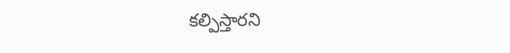కల్పిస్తారని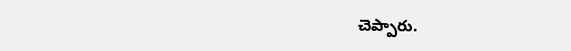చెప్పారు.